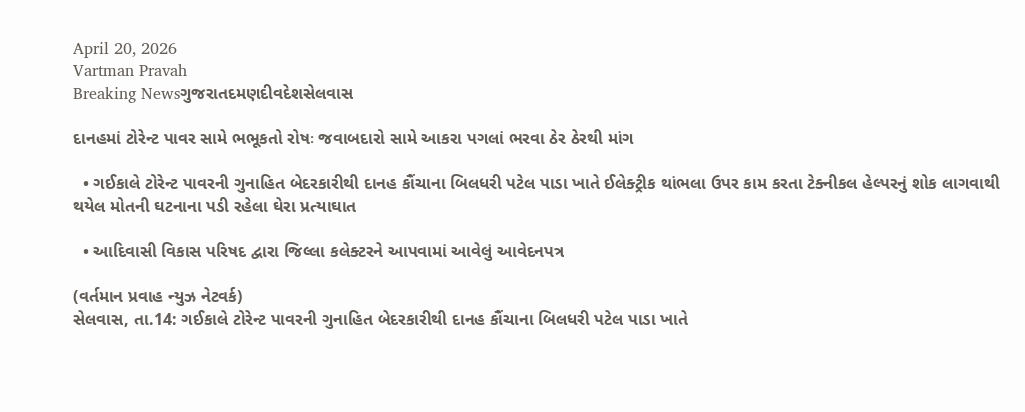April 20, 2026
Vartman Pravah
Breaking Newsગુજરાતદમણદીવદેશસેલવાસ

દાનહમાં ટોરેન્‍ટ પાવર સામે ભભૂકતો રોષઃ જવાબદારો સામે આકરા પગલાં ભરવા ઠેર ઠેરથી માંગ

  • ગઈકાલે ટોરેન્‍ટ પાવરની ગુનાહિત બેદરકારીથી દાનહ કૌંચાના બિલધરી પટેલ પાડા ખાતે ઈલેક્‍ટ્રીક થાંભલા ઉપર કામ કરતા ટેક્‍નીકલ હેલ્‍પરનું શોક લાગવાથી થયેલ મોતની ઘટનાના પડી રહેલા ઘેરા પ્રત્‍યાઘાત

  • આદિવાસી વિકાસ પરિષદ દ્વારા જિલ્લા કલેક્‍ટરને આપવામાં આવેલું આવેદનપત્ર

(વર્તમાન પ્રવાહ ન્‍યુઝ નેટવર્ક)
સેલવાસ, તા.14: ગઈકાલે ટોરેન્‍ટ પાવરની ગુનાહિત બેદરકારીથી દાનહ કૌંચાના બિલધરી પટેલ પાડા ખાતે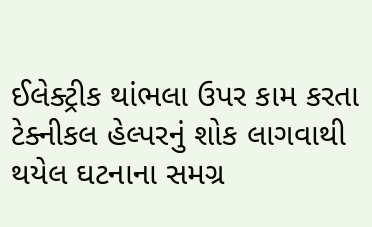ઈલેક્‍ટ્રીક થાંભલા ઉપર કામ કરતા ટેક્‍નીકલ હેલ્‍પરનું શોક લાગવાથી થયેલ ઘટનાના સમગ્ર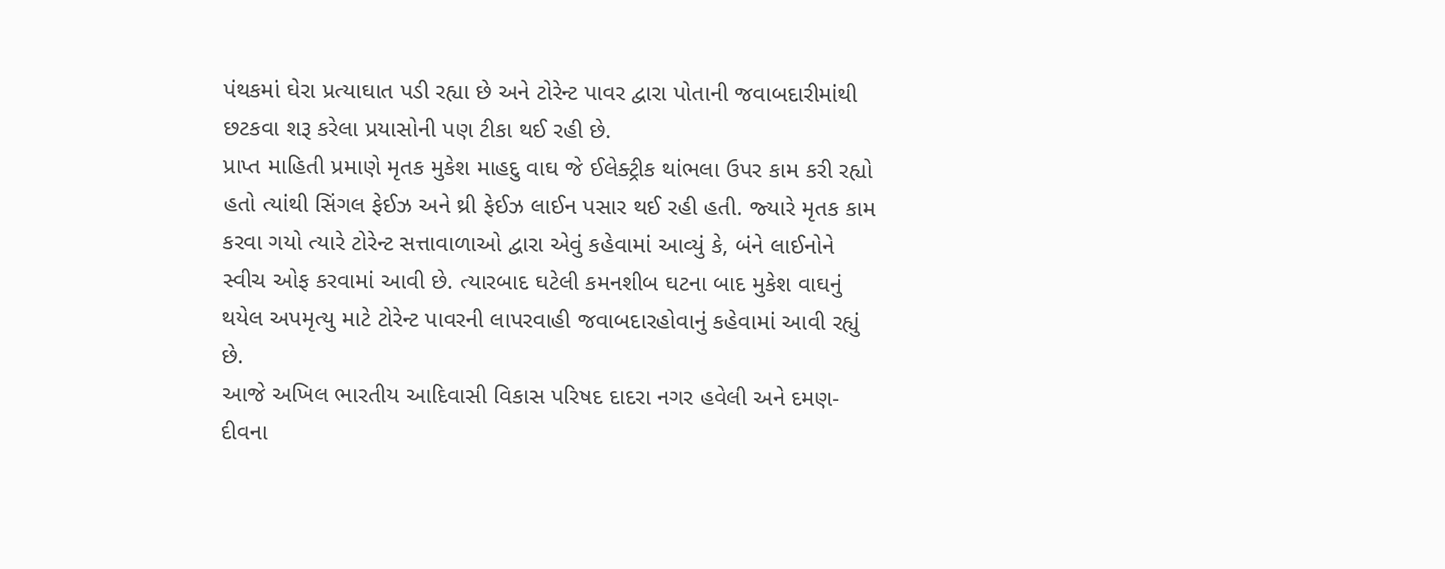પંથકમાં ઘેરા પ્રત્‍યાઘાત પડી રહ્યા છે અને ટોરેન્‍ટ પાવર દ્વારા પોતાની જવાબદારીમાંથી છટકવા શરૂ કરેલા પ્રયાસોની પણ ટીકા થઈ રહી છે.
પ્રાપ્ત માહિતી પ્રમાણે મૃતક મુકેશ માહદુ વાઘ જે ઈલેક્‍ટ્રીક થાંભલા ઉપર કામ કરી રહ્યો હતો ત્‍યાંથી સિંગલ ફેઈઝ અને થ્રી ફેઈઝ લાઈન પસાર થઈ રહી હતી. જ્‍યારે મૃતક કામ કરવા ગયો ત્‍યારે ટોરેન્‍ટ સત્તાવાળાઓ દ્વારા એવું કહેવામાં આવ્‍યું કે, બંને લાઈનોને સ્‍વીચ ઓફ કરવામાં આવી છે. ત્‍યારબાદ ઘટેલી કમનશીબ ઘટના બાદ મુકેશ વાઘનું થયેલ અપમૃત્‍યુ માટે ટોરેન્‍ટ પાવરની લાપરવાહી જવાબદારહોવાનું કહેવામાં આવી રહ્યું છે.
આજે અખિલ ભારતીય આદિવાસી વિકાસ પરિષદ દાદરા નગર હવેલી અને દમણ-દીવના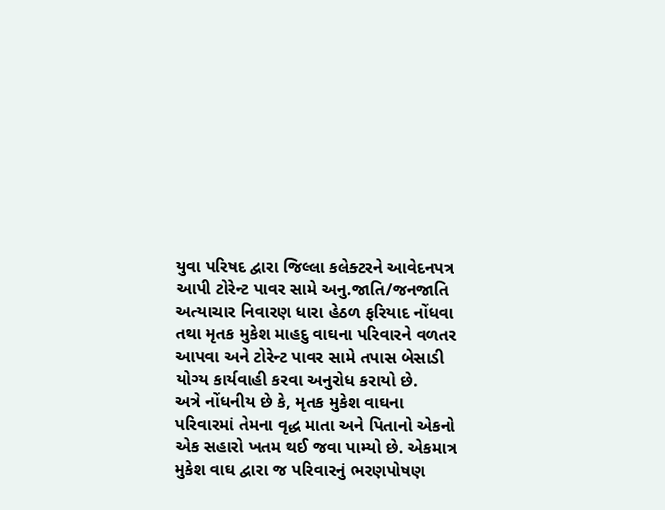યુવા પરિષદ દ્વારા જિલ્લા કલેક્‍ટરને આવેદનપત્ર આપી ટોરેન્‍ટ પાવર સામે અનુ.જાતિ/જનજાતિ અત્‍યાચાર નિવારણ ધારા હેઠળ ફરિયાદ નોંધવા તથા મૃતક મુકેશ માહદુ વાઘના પરિવારને વળતર આપવા અને ટોરેન્‍ટ પાવર સામે તપાસ બેસાડી યોગ્‍ય કાર્યવાહી કરવા અનુરોધ કરાયો છે.
અત્રે નોંધનીય છે કે, મૃતક મુકેશ વાઘના પરિવારમાં તેમના વૃદ્ધ માતા અને પિતાનો એકનો એક સહારો ખતમ થઈ જવા પામ્‍યો છે. એકમાત્ર મુકેશ વાઘ દ્વારા જ પરિવારનું ભરણપોષણ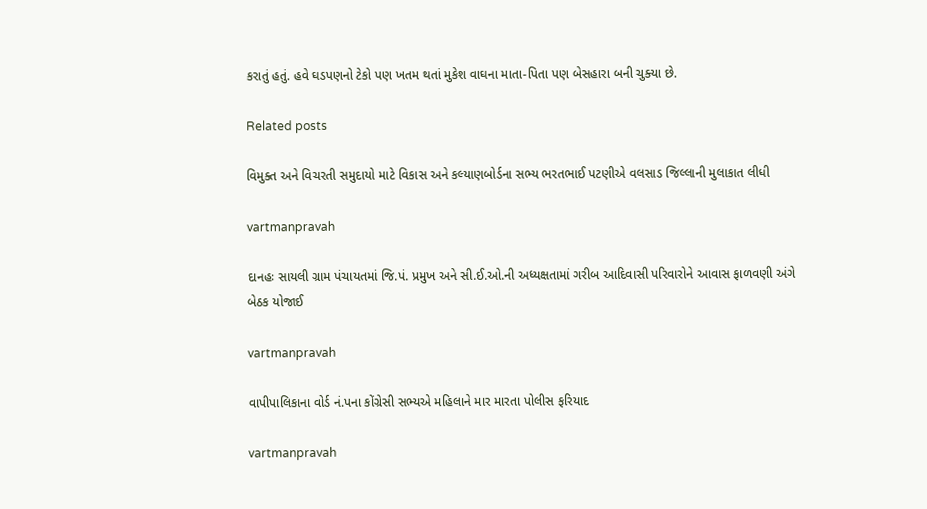કરાતું હતું. હવે ઘડપણનો ટેકો પણ ખતમ થતાં મુકેશ વાઘના માતા-પિતા પણ બેસહારા બની ચુક્‍યા છે.

Related posts

વિમુક્‍ત અને વિચરતી સમુદાયો માટે વિકાસ અને કલ્‍યાણબોર્ડના સભ્‍ય ભરતભાઈ પટણીએ વલસાડ જિલ્લાની મુલાકાત લીધી

vartmanpravah

દાનહઃ સાયલી ગ્રામ પંચાયતમાં જિ.પં. પ્રમુખ અને સી.ઈ.ઓ.ની અધ્‍યક્ષતામાં ગરીબ આદિવાસી પરિવારોને આવાસ ફાળવણી અંગે બેઠક યોજાઈ

vartmanpravah

વાપીપાલિકાના વોર્ડ નં.પના કોંગ્રેસી સભ્‍યએ મહિલાને માર મારતા પોલીસ ફરિયાદ

vartmanpravah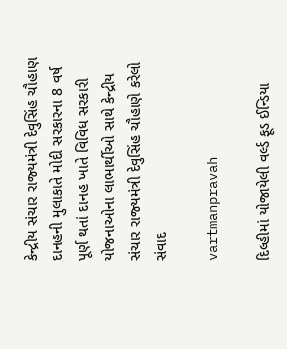કેન્‍દ્રીય સંચાર રાજ્‍યમંત્રી દેવુસિંહ ચૌહાણ દાનહની મુલાકાતે મોદી સરકારના 8 વર્ષ પૂર્ણ થતાં દાનહ ખાતે વિવિધ સરકારી યોજનાઓના લાભાર્થીઓ સાથે કેન્‍દ્રીય સંચાર રાજ્‍યમંત્રી દેવુસિંહ ચૌહાણે કરેલો સંવાદ

vartmanpravah

દિલ્‍હીમાં યોજાયેલી વર્લ્‍ડ ફૂડ ઈન્‍ડિયા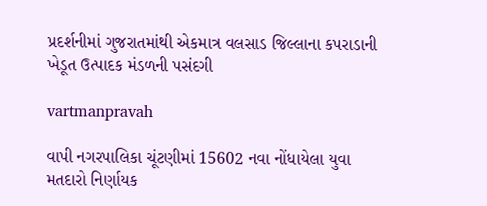પ્રદર્શનીમાં ગુજરાતમાંથી એકમાત્ર વલસાડ જિલ્લાના કપરાડાની ખેડૂત ઉત્‍પાદક મંડળની પસંદગી

vartmanpravah

વાપી નગરપાલિકા ચૂંટણીમાં 15602 નવા નોંધાયેલા યુવા મતદારો નિર્ણાયક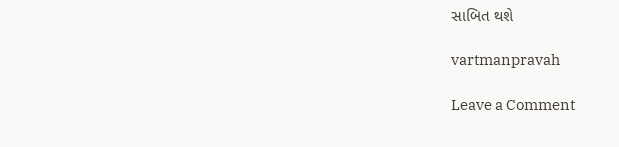સાબિત થશે

vartmanpravah

Leave a Comment